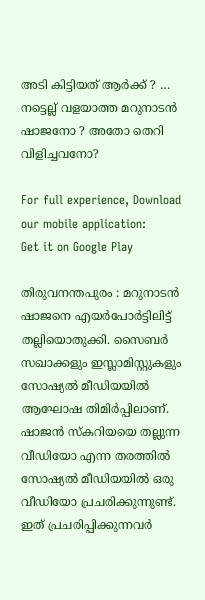അടി കിട്ടിയത് ആര്‍ക്ക് ? … നട്ടെല്ല് വളയാത്ത മറുനാടന്‍ ഷാജനോ ? അതോ തെറി വിളിച്ചവനോ?

For full experience, Download our mobile application:
Get it on Google Play

തിരുവനന്തപുരം : മറുനാടൻ ഷാജനെ എയർപോർട്ടിലിട്ട് തല്ലിയൊതുക്കി. സൈബർ സഖാക്കളും ഇസ്ലാമിസ്റ്റുകളും സോഷ്യൽ മീഡിയയിൽ ആഘോഷ തിമിർപ്പിലാണ്. ഷാജൻ സ്കറിയയെ തല്ലുന്ന വീഡിയോ എന്ന തരത്തിൽ സോഷ്യൽ മീഡിയയിൽ ഒരു വീഡിയോ പ്രചരിക്കുന്നുണ്ട്. ഇത് പ്രചരിപ്പിക്കുന്നവർ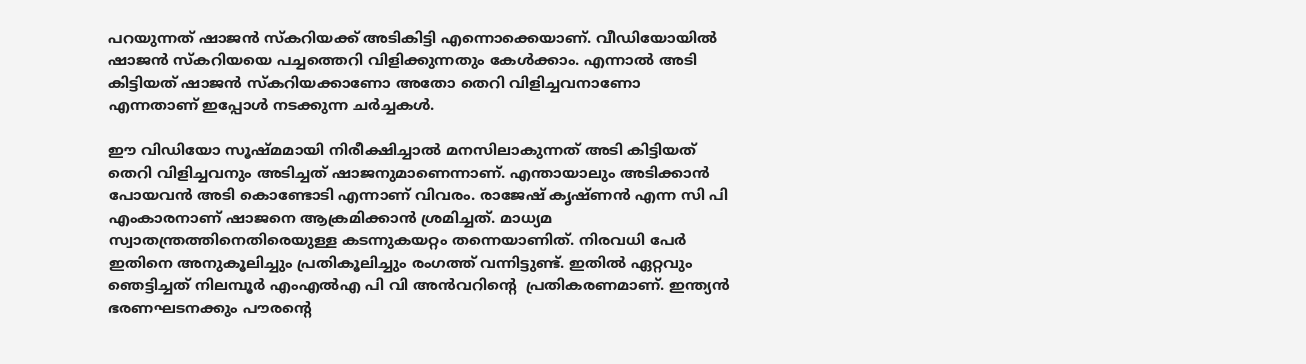പറയുന്നത് ഷാജൻ സ്കറിയക്ക് അടികിട്ടി എന്നൊക്കെയാണ്. വീഡിയോയിൽ ഷാജൻ സ്കറിയയെ പച്ചത്തെറി വിളിക്കുന്നതും കേൾക്കാം. എന്നാൽ അടി കിട്ടിയത് ഷാജൻ സ്കറിയക്കാണോ അതോ തെറി വിളിച്ചവനാണോ എന്നതാണ് ഇപ്പോൾ നടക്കുന്ന ചർച്ചകൾ.

ഈ വിഡിയോ സൂഷ്മമായി നിരീക്ഷിച്ചാൽ മനസിലാകുന്നത് അടി കിട്ടിയത് തെറി വിളിച്ചവനും അടിച്ചത് ഷാജനുമാണെന്നാണ്. എന്തായാലും അടിക്കാൻ പോയവൻ അടി കൊണ്ടോടി എന്നാണ് വിവരം. രാജേഷ് കൃഷ്ണൻ എന്ന സി പി എംകാരനാണ് ഷാജനെ ആക്രമിക്കാൻ ശ്രമിച്ചത്. മാധ്യമ സ്വാതന്ത്രത്തിനെതിരെയുള്ള കടന്നുകയറ്റം തന്നെയാണിത്. നിരവധി പേർ ഇതിനെ അനുകൂലിച്ചും പ്രതികൂലിച്ചും രംഗത്ത് വന്നിട്ടുണ്ട്. ഇതിൽ ഏറ്റവും ഞെട്ടിച്ചത് നിലമ്പൂർ എംഎൽഎ പി വി അൻവറിന്റെ  പ്രതികരണമാണ്. ഇന്ത്യൻ ഭരണഘടനക്കും പൗരന്റെ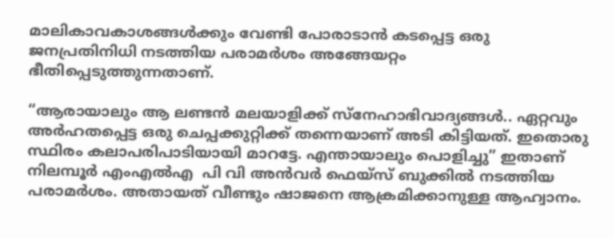മാലികാവകാശങ്ങൾക്കും വേണ്ടി പോരാടാൻ കടപ്പെട്ട ഒരു ജനപ്രതിനിധി നടത്തിയ പരാമർശം അങ്ങേയറ്റം ഭീതിപ്പെടുത്തുന്നതാണ്.

“ആരായാലും ആ ലണ്ടൻ മലയാളിക്ക്‌ സ്നേഹാഭിവാദ്യങ്ങൾ.. ഏറ്റവും അർഹതപ്പെട്ട ഒരു ചെപ്പക്കുറ്റിക്ക്‌ തന്നെയാണ് അടി കിട്ടിയത്‌. ഇതൊരു സ്ഥിരം കലാപരിപാടിയായി മാറട്ടേ. എന്തായാലും പൊളിച്ചു” ഇതാണ് നിലമ്പൂർ എംഎൽഎ  പി വി അൻവര്‍ ഫെയ്സ് ബുക്കിൽ നടത്തിയ പരാമർശം. അതായത് വീണ്ടും ഷാജനെ ആക്രമിക്കാനുള്ള ആഹ്വാനം.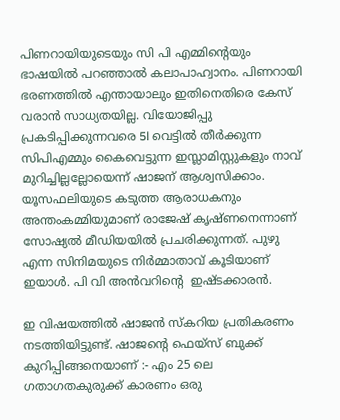പിണറായിയുടെയും സി പി എമ്മിന്റെയും ഭാഷയിൽ പറഞ്ഞാൽ കലാപാഹ്വാനം. പിണറായി ഭരണത്തിൽ എന്തായാലും ഇതിനെതിരെ കേസ് വരാൻ സാധ്യതയില്ല. വിയോജിപ്പു പ്രകടിപ്പിക്കുന്നവരെ 5l വെട്ടിൽ തീർക്കുന്ന സിപിഎമ്മും കൈവെട്ടുന്ന ഇസ്ലാമിസ്റ്റുകളും നാവ് മുറിച്ചില്ലല്ലോയെന്ന് ഷാജന് ആശ്വസിക്കാം. യൂസഫലിയുടെ കടുത്ത ആരാധകനും അന്തംകമ്മിയുമാണ് രാജേഷ് കൃഷ്ണനെന്നാണ് സോഷ്യല്‍ മീഡിയയില്‍ പ്രചരിക്കുന്നത്. പുഴു എന്ന സിനിമയുടെ നിർമ്മാതാവ് കൂടിയാണ് ഇയാൾ. പി വി അൻവറിന്റെ  ഇഷ്ടക്കാരൻ.

ഇ വിഷയത്തിൽ ഷാജൻ സ്കറിയ പ്രതികരണം നടത്തിയിട്ടുണ്ട്. ഷാജന്റെ ഫെയ്സ് ബുക്ക് കുറിപ്പിങ്ങനെയാണ് :- എം 25 ലെ ഗതാഗതകുരുക്ക് കാരണം ഒരു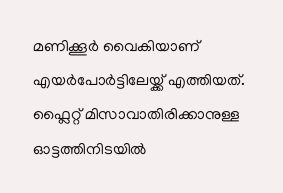മണിക്കൂര്‍ വൈകിയാണ് എയര്‍പോര്‍ട്ടിലേയ്ക്ക് എത്തിയത്. ഫ്ലൈറ്റ് മിസാവാതിരിക്കാനുള്ള ഓട്ടത്തിനിടയില്‍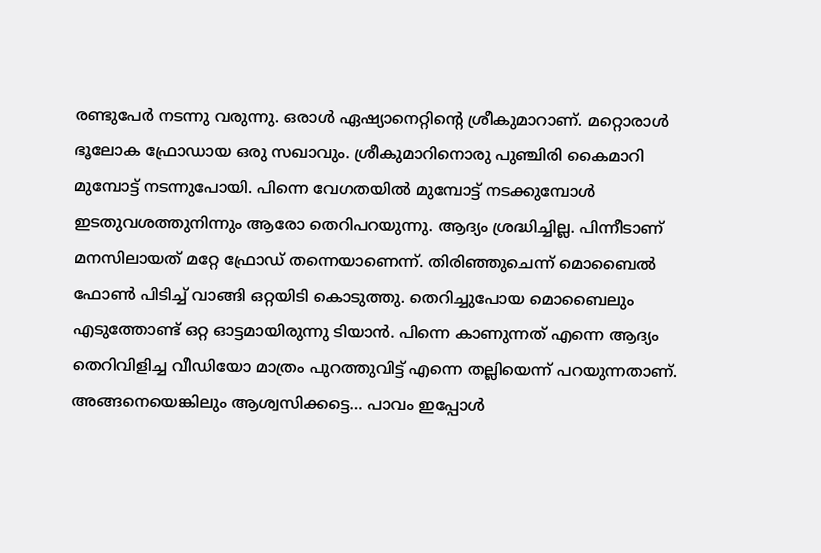രണ്ടുപേര്‍ നടന്നു വരുന്നു. ഒരാള്‍ ഏഷ്യാനെറ്റിന്റെ ശ്രീകുമാറാണ്. മറ്റൊരാള്‍ ഭൂലോക ഫ്രോഡായ ഒരു സഖാവും. ശ്രീകുമാറിനൊരു പുഞ്ചിരി കൈമാറി മുമ്പോട്ട് നടന്നുപോയി. പിന്നെ വേഗതയില്‍ മുമ്പോട്ട് നടക്കുമ്പോള്‍ ഇടതുവശത്തുനിന്നും ആരോ തെറിപറയുന്നു. ആദ്യം ശ്രദ്ധിച്ചില്ല. പിന്നീടാണ് മനസിലായത് മറ്റേ ഫ്രോഡ് തന്നെയാണെന്ന്. തിരിഞ്ഞുചെന്ന് മൊബൈല്‍ ഫോണ്‍ പിടിച്ച് വാങ്ങി ഒറ്റയിടി കൊടുത്തു. തെറിച്ചുപോയ മൊബൈലും എടുത്തോണ്ട് ഒറ്റ ഓട്ടമായിരുന്നു ടിയാന്‍. പിന്നെ കാണുന്നത് എന്നെ ആദ്യം തെറിവിളിച്ച വീഡിയോ മാത്രം പുറത്തുവിട്ട് എന്നെ തല്ലിയെന്ന് പറയുന്നതാണ്. അങ്ങനെയെങ്കിലും ആശ്വസിക്കട്ടെ… പാവം ഇപ്പോള്‍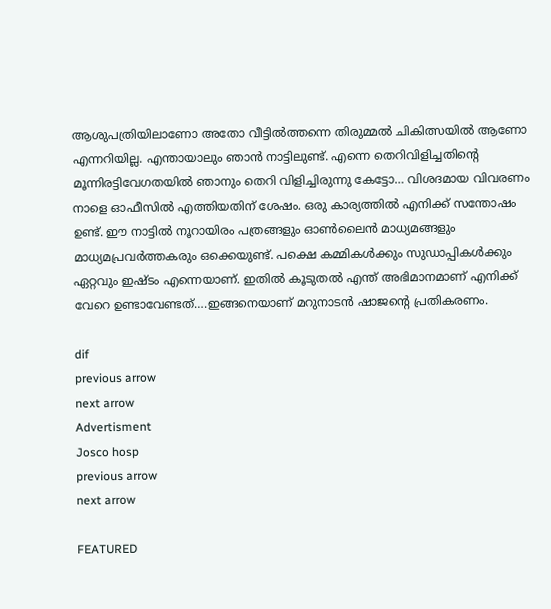ആശുപത്രിയിലാണോ അതോ വീട്ടില്‍ത്തന്നെ തിരുമ്മല്‍ ചികിത്സയില്‍ ആണോ എന്നറിയില്ല. എന്തായാലും ഞാന്‍ നാട്ടിലുണ്ട്. എന്നെ തെറിവിളിച്ചതിന്റെ മൂന്നിരട്ടിവേഗതയില്‍ ഞാനും തെറി വിളിച്ചിരുന്നു കേട്ടോ… വിശദമായ വിവരണം നാളെ ഓഫീസില്‍ എത്തിയതിന് ശേഷം. ഒരു കാര്യത്തില്‍ എനിക്ക് സന്തോഷം ഉണ്ട്. ഈ നാട്ടില്‍ നൂറായിരം പത്രങ്ങളും ഓണ്‍ലൈന്‍ മാധ്യമങ്ങളും മാധ്യമപ്രവര്‍ത്തകരും ഒക്കെയുണ്ട്. പക്ഷെ കമ്മികള്‍ക്കും സുഡാപ്പികള്‍ക്കും ഏറ്റവും ഇഷ്ടം എന്നെയാണ്. ഇതില്‍ കൂടുതല്‍ എന്ത് അഭിമാനമാണ് എനിക്ക് വേറെ ഉണ്ടാവേണ്ടത്….ഇങ്ങനെയാണ് മറുനാടന്‍ ഷാജന്റെ പ്രതികരണം.

dif
previous arrow
next arrow
Advertisment
Josco hosp
previous arrow
next arrow

FEATURED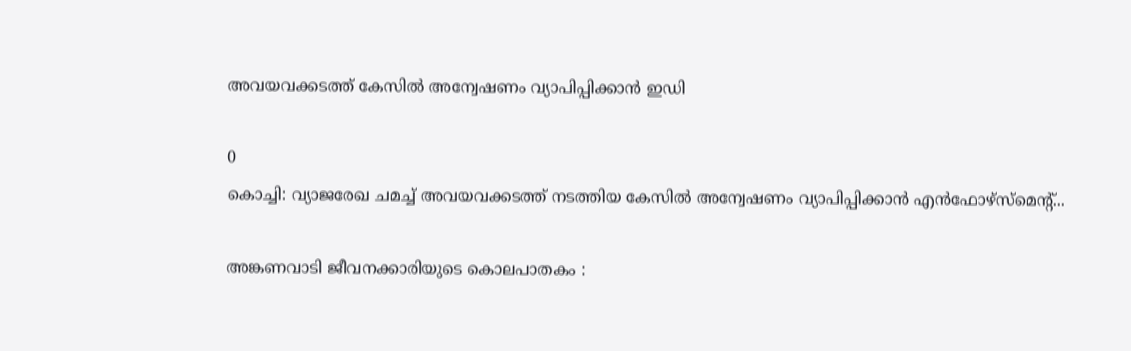അവയവക്കടത്ത് കേസില്‍ അന്വേഷണം വ്യാപിപ്പിക്കാന്‍ ഇഡി

0
കൊച്ചി: വ്യാജരേഖ ചമച്ച് അവയവക്കടത്ത് നടത്തിയ കേസിൽ അന്വേഷണം വ്യാപിപ്പിക്കാൻ എൻഫോഴ്‌സ്‌മെന്‍റ്...

അങ്കണവാടി ജീവനക്കാരിയുടെ കൊലപാതകം :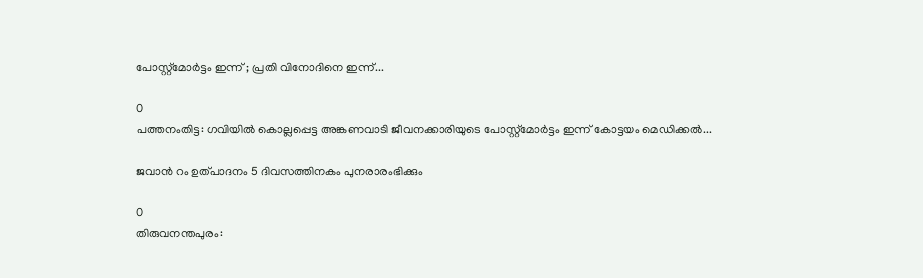പോസ്റ്റ്മോർട്ടം ഇന്ന് ; പ്രതി വിനോദിനെ ഇന്ന്...

0
പത്തനംതിട്ട: ഗവിയിൽ കൊല്ലപ്പെട്ട അങ്കണവാടി ജീവനക്കാരിയുടെ പോസ്റ്റ്മോർട്ടം ഇന്ന് കോട്ടയം മെഡിക്കൽ...

ജവാൻ റം ഉത്പാദനം 5 ദിവസത്തിനകം പുനരാരംഭിക്കും

0
തിരുവനന്തപുരം: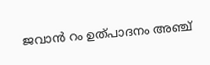ജവാൻ റം ഉത്പാദനം അ‌ഞ്ച്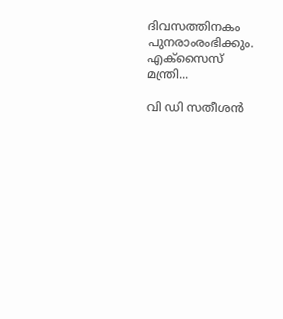ദിവസത്തിനകം പുനരാംരംഭിക്കും. എക്സൈസ് മന്ത്രി...

വി ഡി സതീശൻ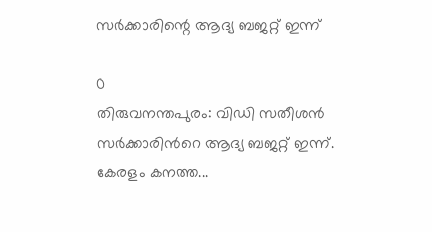സർക്കാരിന്റെ ആദ്യ ബജറ്റ് ഇന്ന്

0
തിരുവനന്തപുരം: വിഡി സതീശൻ സർക്കാരിന്‍റെ ആദ്യ ബജറ്റ് ഇന്ന്. കേരളം കനത്ത...